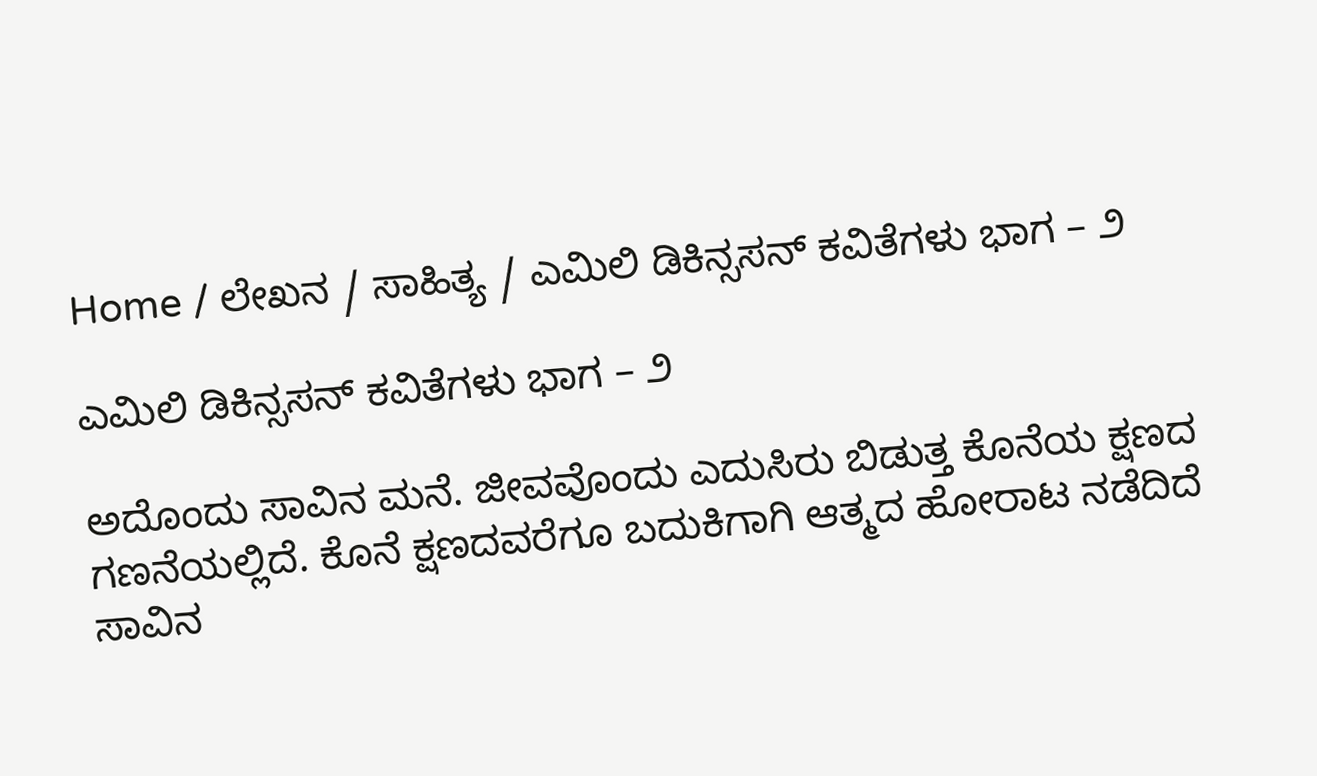Home / ಲೇಖನ / ಸಾಹಿತ್ಯ / ಎಮಿಲಿ ಡಿಕಿನ್ಸಸನ್ ಕವಿತೆಗಳು ಭಾಗ – ೨

ಎಮಿಲಿ ಡಿಕಿನ್ಸಸನ್ ಕವಿತೆಗಳು ಭಾಗ – ೨

ಅದೊಂದು ಸಾವಿನ ಮನೆ. ಜೀವವೊಂದು ಎದುಸಿರು ಬಿಡುತ್ತ ಕೊನೆಯ ಕ್ಷಣದ ಗಣನೆಯಲ್ಲಿದೆ. ಕೊನೆ ಕ್ಷಣದವರೆಗೂ ಬದುಕಿಗಾಗಿ ಆತ್ಮದ ಹೋರಾಟ ನಡೆದಿದೆ ಸಾವಿನ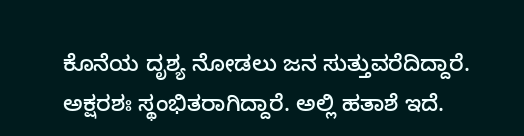ಕೊನೆಯ ದೃಶ್ಯ ನೋಡಲು ಜನ ಸುತ್ತುವರೆದಿದ್ದಾರೆ. ಅಕ್ಷರಶಃ ಸ್ಥಂಭಿತರಾಗಿದ್ದಾರೆ. ಅಲ್ಲಿ ಹತಾಶೆ ಇದೆ.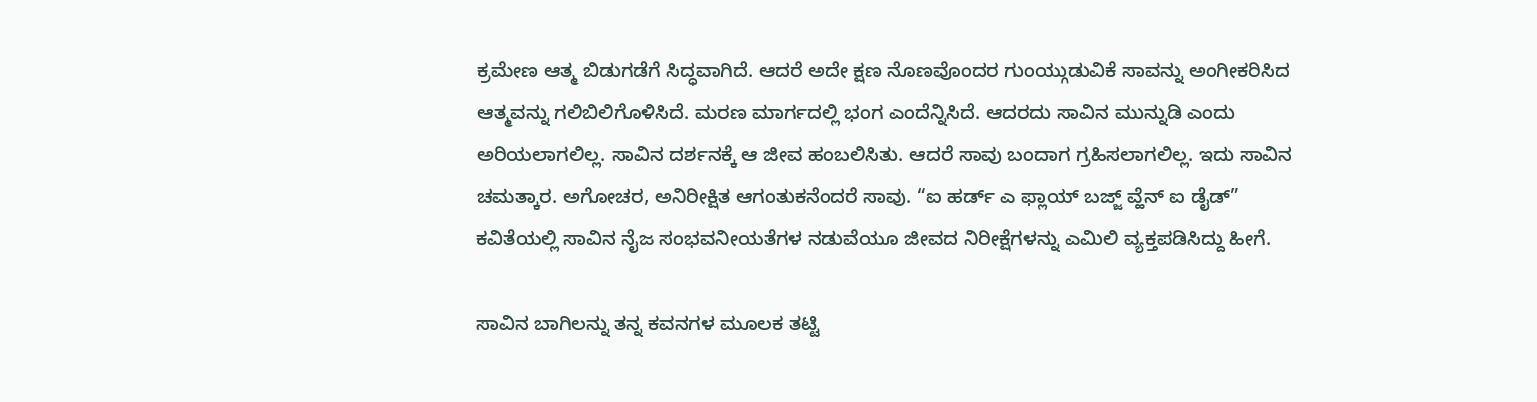ಕ್ರಮೇಣ ಆತ್ಮ ಬಿಡುಗಡೆಗೆ ಸಿದ್ಧವಾಗಿದೆ. ಆದರೆ ಅದೇ ಕ್ಷಣ ನೊಣವೊಂದರ ಗುಂಯ್ಗುಡುವಿಕೆ ಸಾವನ್ನು ಅಂಗೀಕರಿಸಿದ ಆತ್ಮವನ್ನು ಗಲಿಬಿಲಿಗೊಳಿಸಿದೆ. ಮರಣ ಮಾರ್ಗದಲ್ಲಿ ಭಂಗ ಎಂದೆನ್ನಿಸಿದೆ. ಆದರದು ಸಾವಿನ ಮುನ್ನುಡಿ ಎಂದು ಅರಿಯಲಾಗಲಿಲ್ಲ. ಸಾವಿನ ದರ್ಶನಕ್ಕೆ ಆ ಜೀವ ಹಂಬಲಿಸಿತು. ಆದರೆ ಸಾವು ಬಂದಾಗ ಗ್ರಹಿಸಲಾಗಲಿಲ್ಲ. ಇದು ಸಾವಿನ ಚಮತ್ಕಾರ. ಅಗೋಚರ, ಅನಿರೀಕ್ಷಿತ ಆಗಂತುಕನೆಂದರೆ ಸಾವು. “ಐ ಹರ್ಡ್ ಎ ಫ್ಲಾಯ್ ಬಜ್ಜ್ ವ್ಹೆನ್ ಐ ಡೈಡ್” ಕವಿತೆಯಲ್ಲಿ ಸಾವಿನ ನೈಜ ಸಂಭವನೀಯತೆಗಳ ನಡುವೆಯೂ ಜೀವದ ನಿರೀಕ್ಷೆಗಳನ್ನು ಎಮಿಲಿ ವ್ಯಕ್ತಪಡಿಸಿದ್ದು ಹೀಗೆ.

ಸಾವಿನ ಬಾಗಿಲನ್ನು ತನ್ನ ಕವನಗಳ ಮೂಲಕ ತಟ್ಟಿ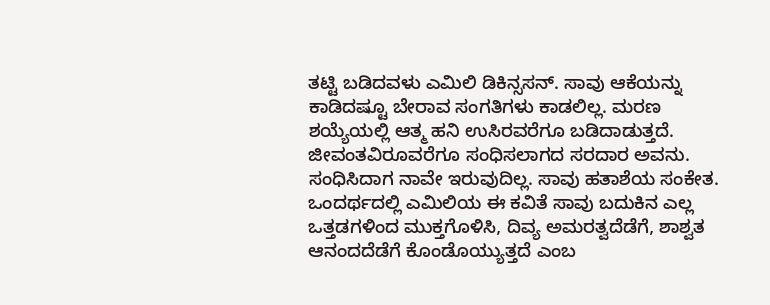ತಟ್ಟಿ ಬಡಿದವಳು ಎಮಿಲಿ ಡಿಕಿನ್ಸಸನ್. ಸಾವು ಆಕೆಯನ್ನು ಕಾಡಿದಷ್ಟೂ ಬೇರಾವ ಸಂಗತಿಗಳು ಕಾಡಲಿಲ್ಲ. ಮರಣ ಶಯ್ಯೆಯಲ್ಲಿ ಆತ್ಮ ಹನಿ ಉಸಿರವರೆಗೂ ಬಡಿದಾಡುತ್ತದೆ. ಜೀವಂತವಿರೂವರೆಗೂ ಸಂಧಿಸಲಾಗದ ಸರದಾರ ಅವನು. ಸಂಧಿಸಿದಾಗ ನಾವೇ ಇರುವುದಿಲ್ಲ. ಸಾವು ಹತಾಶೆಯ ಸಂಕೇತ. ಒಂದರ್ಥದಲ್ಲಿ ಎಮಿಲಿಯ ಈ ಕವಿತೆ ಸಾವು ಬದುಕಿನ ಎಲ್ಲ ಒತ್ತಡಗಳಿಂದ ಮುಕ್ತಗೊಳಿಸಿ, ದಿವ್ಯ ಅಮರತ್ವದೆಡೆಗೆ, ಶಾಶ್ವತ ಆನಂದದೆಡೆಗೆ ಕೊಂಡೊಯ್ಯುತ್ತದೆ ಎಂಬ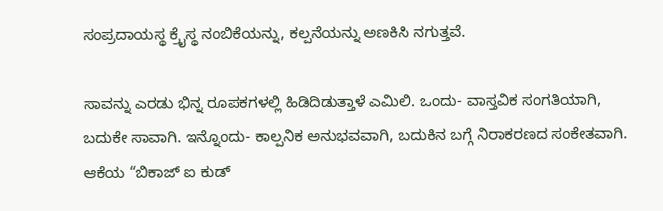ಸಂಪ್ರದಾಯಸ್ಥ ಕ್ರೈಸ್ಥ ನಂಬಿಕೆಯನ್ನು, ಕಲ್ಪನೆಯನ್ನು ಅಣಕಿಸಿ ನಗುತ್ತವೆ.

ಸಾವನ್ನು ಎರಡು ಭಿನ್ನ ರೂಪಕಗಳಲ್ಲಿ ಹಿಡಿದಿಡುತ್ತಾಳೆ ಎಮಿಲಿ. ಒಂದು- ವಾಸ್ತವಿಕ ಸಂಗತಿಯಾಗಿ, ಬದುಕೇ ಸಾವಾಗಿ. ಇನ್ನೊಂದು- ಕಾಲ್ಪನಿಕ ಅನುಭವವಾಗಿ, ಬದುಕಿನ ಬಗ್ಗೆ ನಿರಾಕರಣದ ಸಂಕೇತವಾಗಿ. ಆಕೆಯ “ಬಿಕಾಜ್ ಐ ಕುಡ್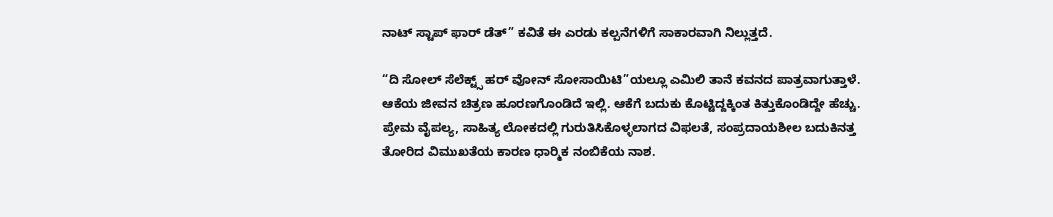ನಾಟ್ ಸ್ಟಾಪ್ ಫಾರ್ ಡೆತ್” ಕವಿತೆ ಈ ಎರಡು ಕಲ್ಪನೆಗಳಿಗೆ ಸಾಕಾರವಾಗಿ ನಿಲ್ಲುತ್ತದೆ.

“ದಿ ಸೋಲ್ ಸೆಲೆಕ್ಟ್ಸ್ ಹರ್ ವೋನ್ ಸೋಸಾಯಿಟಿ”ಯಲ್ಲೂ ಎಮಿಲಿ ತಾನೆ ಕವನದ ಪಾತ್ರವಾಗುತ್ತಾಳೆ. ಆಕೆಯ ಜೀವನ ಚಿತ್ರಣ ಹೂರಣಗೊಂಡಿದೆ ಇಲ್ಲಿ. ಆಕೆಗೆ ಬದುಕು ಕೊಟ್ಟಿದ್ದಕ್ಕಿಂತ ಕಿತ್ತುಕೊಂಡಿದ್ದೇ ಹೆಚ್ಚು. ಪ್ರೇಮ ವೈಪಲ್ಯ, ಸಾಹಿತ್ಯ ಲೋಕದಲ್ಲಿ ಗುರುತಿಸಿಕೊಳ್ಳಲಾಗದ ವಿಫಲತೆ, ಸಂಪ್ರದಾಯಶೀಲ ಬದುಕಿನತ್ತ ತೋರಿದ ವಿಮುಖತೆಯ ಕಾರಣ ಧಾರ್‍ಮಿಕ ನಂಬಿಕೆಯ ನಾಶ.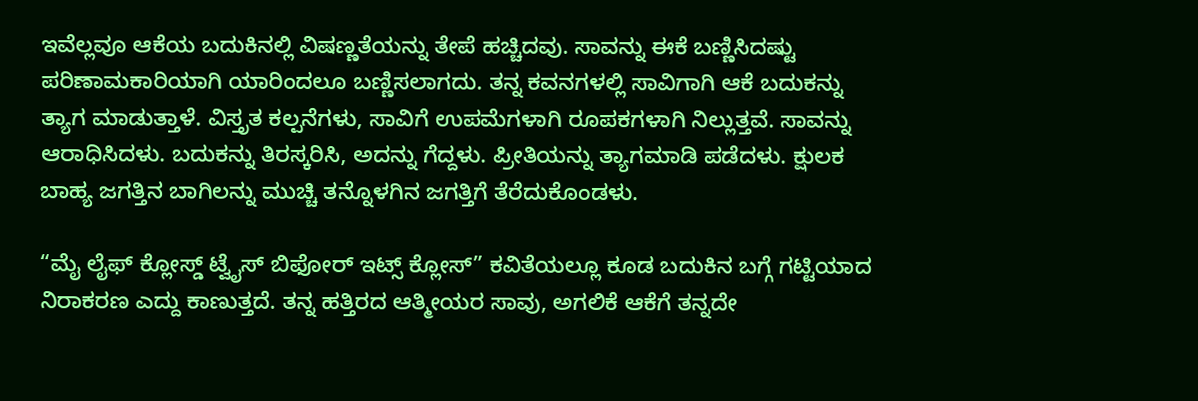ಇವೆಲ್ಲವೂ ಆಕೆಯ ಬದುಕಿನಲ್ಲಿ ವಿಷಣ್ಣತೆಯನ್ನು ತೇಪೆ ಹಚ್ಚಿದವು. ಸಾವನ್ನು ಈಕೆ ಬಣ್ಣಿಸಿದಷ್ಟು ಪರಿಣಾಮಕಾರಿಯಾಗಿ ಯಾರಿಂದಲೂ ಬಣ್ಣಿಸಲಾಗದು. ತನ್ನ ಕವನಗಳಲ್ಲಿ ಸಾವಿಗಾಗಿ ಆಕೆ ಬದುಕನ್ನು ತ್ಯಾಗ ಮಾಡುತ್ತಾಳೆ. ವಿಸ್ತೃತ ಕಲ್ಪನೆಗಳು, ಸಾವಿಗೆ ಉಪಮೆಗಳಾಗಿ ರೂಪಕಗಳಾಗಿ ನಿಲ್ಲುತ್ತವೆ. ಸಾವನ್ನು ಆರಾಧಿಸಿದಳು. ಬದುಕನ್ನು ತಿರಸ್ಕರಿಸಿ, ಅದನ್ನು ಗೆದ್ದಳು. ಪ್ರೀತಿಯನ್ನು ತ್ಯಾಗಮಾಡಿ ಪಡೆದಳು. ಕ್ಷುಲಕ ಬಾಹ್ಯ ಜಗತ್ತಿನ ಬಾಗಿಲನ್ನು ಮುಚ್ಚಿ ತನ್ನೊಳಗಿನ ಜಗತ್ತಿಗೆ ತೆರೆದುಕೊಂಡಳು.

“ಮೈ ಲೈಫ್ ಕ್ಲೋಸ್ಡ್ ಟ್ವೈಸ್ ಬಿಫೋರ್ ಇಟ್ಸ್ ಕ್ಲೋಸ್” ಕವಿತೆಯಲ್ಲೂ ಕೂಡ ಬದುಕಿನ ಬಗ್ಗೆ ಗಟ್ಟಿಯಾದ ನಿರಾಕರಣ ಎದ್ದು ಕಾಣುತ್ತದೆ. ತನ್ನ ಹತ್ತಿರದ ಆತ್ಮೀಯರ ಸಾವು, ಅಗಲಿಕೆ ಆಕೆಗೆ ತನ್ನದೇ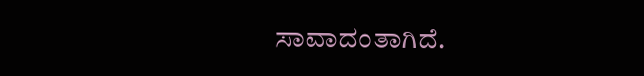ಸಾವಾದಂತಾಗಿದೆ.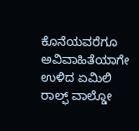ಕೊನೆಯವರೆಗೂ ಅವಿವಾಹಿತೆಯಾಗೇ ಉಳಿದ ಏಮಿಲಿ ರಾಲ್ಫ್ ವಾಲ್ಡೋ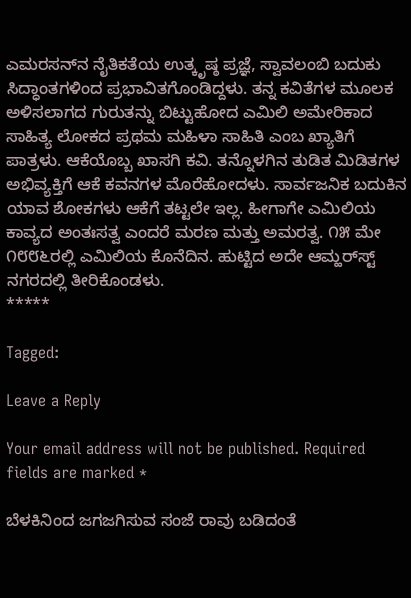ಎಮರಸನ್‍ನ ನೈತಿಕತೆಯ ಉತ್ಕೃಷ್ಠ ಪ್ರಜ್ಞೆ, ಸ್ವಾವಲಂಬಿ ಬದುಕು ಸಿದ್ಧಾಂತಗಳಿಂದ ಪ್ರಭಾವಿತಗೊಂಡಿದ್ದಳು. ತನ್ನ ಕವಿತೆಗಳ ಮೂಲಕ ಅಳಿಸಲಾಗದ ಗುರುತನ್ನು ಬಿಟ್ಟುಹೋದ ಎಮಿಲಿ ಅಮೇರಿಕಾದ ಸಾಹಿತ್ಯ ಲೋಕದ ಪ್ರಥಮ ಮಹಿಳಾ ಸಾಹಿತಿ ಎಂಬ ಖ್ಯಾತಿಗೆ ಪಾತ್ರಳು. ಆಕೆಯೊಬ್ಬ ಖಾಸಗಿ ಕವಿ. ತನ್ನೊಳಗಿನ ತುಡಿತ ಮಿಡಿತಗಳ ಅಭಿವ್ಯಕ್ತಿಗೆ ಆಕೆ ಕವನಗಳ ಮೊರೆಹೋದಳು. ಸಾರ್ವಜನಿಕ ಬದುಕಿನ ಯಾವ ಶೋಕಗಳು ಆಕೆಗೆ ತಟ್ಟಲೇ ಇಲ್ಲ. ಹೀಗಾಗೇ ಎಮಿಲಿಯ ಕಾವ್ಯದ ಅಂತಃಸತ್ವ ಎಂದರೆ ಮರಣ ಮತ್ತು ಅಮರತ್ವ. ೧೫ ಮೇ ೧೮೮೬ರಲ್ಲಿ ಎಮಿಲಿಯ ಕೊನೆದಿನ. ಹುಟ್ಟಿದ ಅದೇ ಆಮ್ಹರ್‍‍ಸ್ಟ್ ನಗರದಲ್ಲಿ ತೀರಿಕೊಂಡಳು.
*****

Tagged:

Leave a Reply

Your email address will not be published. Required fields are marked *

ಬೆಳಕಿನಿಂದ ಜಗಜಗಿಸುವ ಸಂಜೆ ರಾವು ಬಡಿದಂತೆ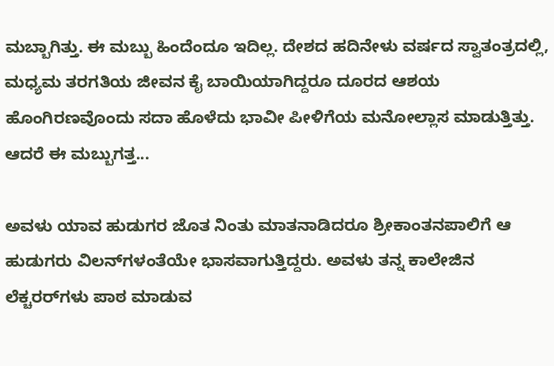ಮಬ್ಬಾಗಿತ್ತು. ಈ ಮಬ್ಬು ಹಿಂದೆಂದೂ ಇದಿಲ್ಲ. ದೇಶದ ಹದಿನೇಳು ವರ್ಷದ ಸ್ವಾತಂತ್ರದಲ್ಲಿ, ಮಧ್ಯಮ ತರಗತಿಯ ಜೀವನ ಕೈ ಬಾಯಿಯಾಗಿದ್ದರೂ ದೂರದ ಆಶಯ ಹೊಂಗಿರಣವೊಂದು ಸದಾ ಹೊಳೆದು ಭಾವೀ ಪೀಳಿಗೆಯ ಮನೋಲ್ಲಾಸ ಮಾಡುತ್ತಿತ್ತು. ಆದರೆ ಈ ಮಬ್ಬುಗತ್ತ...

ಅವಳು ಯಾವ ಹುಡುಗರ ಜೊತ ನಿಂತು ಮಾತನಾಡಿದರೂ ಶ್ರೀಕಾಂತನಪಾಲಿಗೆ ಆ ಹುಡುಗರು ವಿಲನ್‌ಗಳಂತೆಯೇ ಭಾಸವಾಗುತ್ತಿದ್ದರು. ಅವಳು ತನ್ನ ಕಾಲೇಜಿನ ಲೆಕ್ಚರರ್‌ಗಳು ಪಾಠ ಮಾಡುವ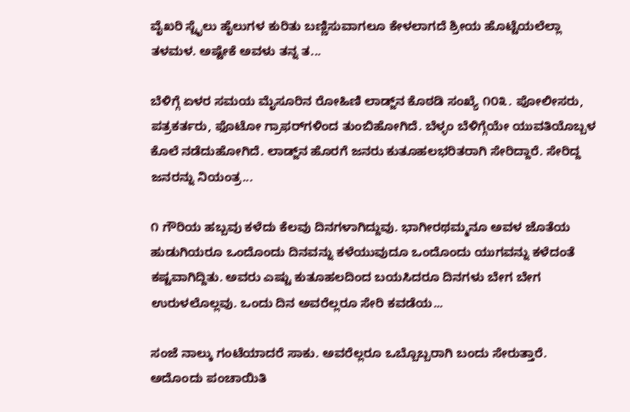ವೈಖರಿ ಸ್ಟೈಲು ಹೈಲುಗಳ ಕುರಿತು ಬಣ್ಣಿಸುವಾಗಲೂ ಕೇಳಲಾಗದೆ ಶ್ರೀಯ ಹೊಟ್ಟೆಯಲೆಲ್ಲಾ ತಳಮಳ. ಅಷ್ಟೇಕೆ ಅವಳು ತನ್ನ ತ...

ಬೆಳಿಗ್ಗೆ ಏಳರ ಸಮಯ ಮೈಸೂರಿನ ರೋಹಿಣಿ ಲಾಡ್ಜ್‌ನ ಕೊಠಡಿ ಸಂಖ್ಯೆ ೧೦೩. ಪೋಲೀಸರು, ಪತ್ರಕರ್ತರು, ಫೊಟೋ ಗ್ರಾಫರ್‌ಗಳಿಂದ ತುಂಬಿಹೋಗಿದೆ. ಬೆಳ್ಳಂ ಬೆಳಿಗ್ಗೆಯೇ ಯುವತಿಯೊಬ್ಬಳ ಕೊಲೆ ನಡೆದುಹೋಗಿದೆ. ಲಾಡ್ಜ್‌ನ ಹೊರಗೆ ಜನರು ಕುತೂಹಲಭರಿತರಾಗಿ ಸೇರಿದ್ದಾರೆ. ಸೇರಿದ್ದ ಜನರನ್ನು ನಿಯಂತ್ರ...

೧ ಗೌರಿಯ ಹಬ್ಬವು ಕಳೆದು ಕೆಲವು ದಿನಗಳಾಗಿದ್ದುವು. ಭಾಗೀರಥಮ್ಮನೂ ಅವಳ ಜೊತೆಯ ಹುಡುಗಿಯರೂ ಒಂದೊಂದು ದಿನವನ್ನು ಕಳೆಯುವುದೂ ಒಂದೊಂದು ಯುಗವನ್ನು ಕಳೆದಂತೆ ಕಷ್ಟವಾಗಿದ್ದಿತು. ಅವರು ಎಷ್ಟು ಕುತೂಹಲದಿಂದ ಬಯಸಿದರೂ ದಿನಗಳು ಬೇಗ ಬೇಗ ಉರುಳಲೊಲ್ಲವು. ಒಂದು ದಿನ ಅವರೆಲ್ಲರೂ ಸೇರಿ ಕವಡೆಯ...

ಸಂಜೆ ನಾಲ್ಕು ಗಂಟೆಯಾದರೆ ಸಾಕು. ಅವರೆಲ್ಲರೂ ಒಬ್ಬೊಬ್ಬರಾಗಿ ಬಂದು ಸೇರುತ್ತಾರೆ. ಅದೊಂದು ಪಂಚಾಯಿತಿ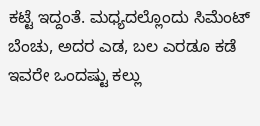ಕಟ್ಟೆ ಇದ್ದಂತೆ. ಮಧ್ಯದಲ್ಲೊಂದು ಸಿಮೆಂಟ್ ಬೆಂಚು, ಅದರ ಎಡ, ಬಲ ಎರಡೂ ಕಡೆ ಇವರೇ ಒಂದಷ್ಟು ಕಲ್ಲು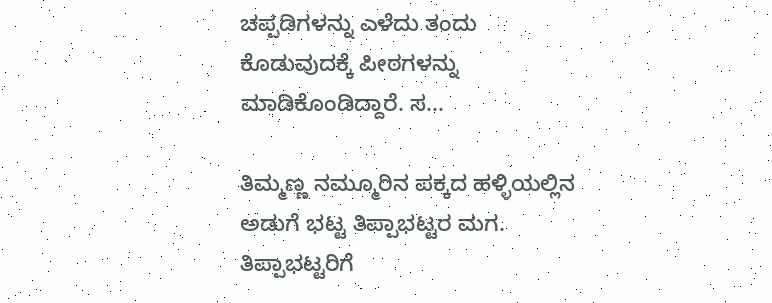ಚಪ್ಪಡಿಗಳನ್ನು ಎಳೆದು ತಂದು ಕೊಡುವುದಕ್ಕೆ ಪೀಠಗಳನ್ನು ಮಾಡಿಕೊಂಡಿದ್ದಾರೆ. ಸ...

ತಿಮ್ಮಣ್ಣ ನಮ್ಮೂರಿನ ಪಕ್ಕದ ಹಳ್ಳಿಯಲ್ಲಿನ ಅಡುಗೆ ಭಟ್ಟ ತಿಪ್ಪಾಭಟ್ಟರ ಮಗ. ತಿಪ್ಪಾಭಟ್ಟರಿಗೆ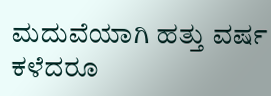ಮದುವೆಯಾಗಿ ಹತ್ತು ವರ್ಷ ಕಳೆದರೂ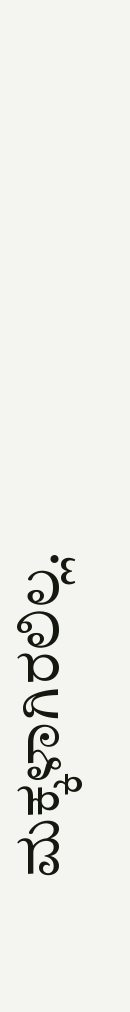ಮಕ್ಕಳಾಗಿರಲಿಲ್ಲ.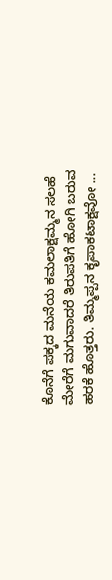ಕೊನೆಗೆ ಪಕ್ಕದ ಮನೆಯ ಕಮಲಾಕ್ಷಮ್ಮನ ಸಲಹೆ ಮೇರೆಗೆ ಮಗುವಾದರೆ ತಿರುಪತಿಗೆ ಹೋಗಿ ಬರುವ ಹರಕೆ ಹೊತ್ತರು. ತಿಮ್ಮಪ್ಪನ ಕೃಪಾಕಟಾಕ್ಷವೋ ...